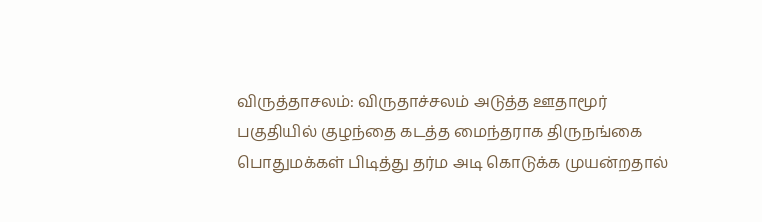விருத்தாசலம்: விருதாச்சலம் அடுத்த ஊதாமூர் பகுதியில் குழந்தை கடத்த மைந்தராக திருநங்கை பொதுமக்கள் பிடித்து தர்ம அடி கொடுக்க முயன்றதால்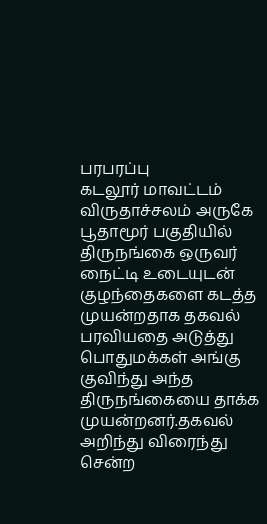பரபரப்பு
கடலூர் மாவட்டம் விருதாச்சலம் அருகே பூதாமூர் பகுதியில் திருநங்கை ஒருவர் நைட்டி உடையுடன் குழந்தைகளை கடத்த முயன்றதாக தகவல் பரவியதை அடுத்து பொதுமக்கள் அங்கு குவிந்து அந்த திருநங்கையை தாக்க முயன்றனர்.தகவல் அறிந்து விரைந்து சென்ற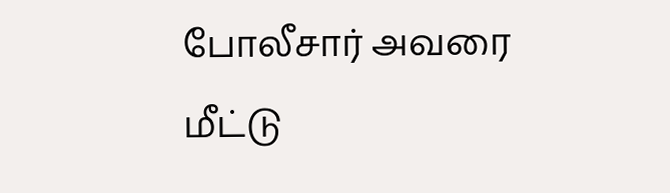போலீசார் அவரை மீட்டு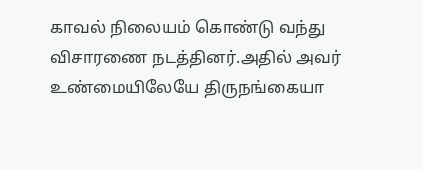காவல் நிலையம் கொண்டு வந்து விசாரணை நடத்தினர்.அதில் அவர் உண்மையிலேயே திருநங்கையா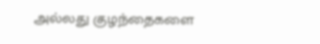அல்லது குழந்தைகளை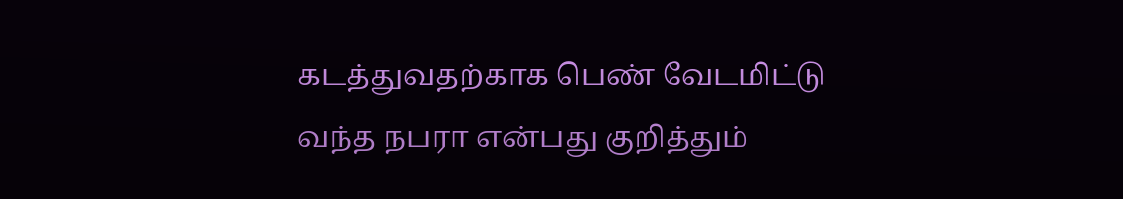கடத்துவதற்காக பெண் வேடமிட்டு வந்த நபரா என்பது குறித்தும்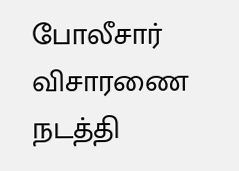போலீசார் விசாரணை நடத்தி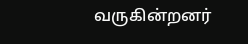வருகின்றனர்